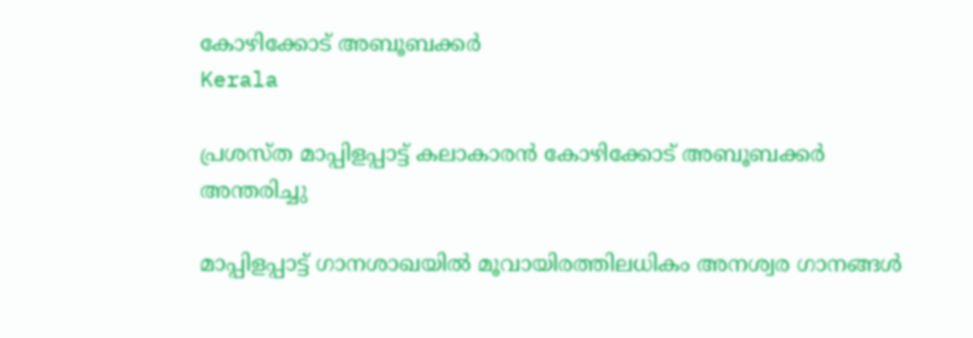കോഴിക്കോട് അബൂബക്കര്‍
Kerala

പ്രശസ്ത മാപ്പിളപ്പാട്ട് കലാകാരന്‍ കോഴിക്കോട് അബൂബക്കര്‍ അന്തരിച്ചു

മാപ്പിളപ്പാട്ട് ഗാനശാഖയില്‍ മൂവായിരത്തിലധികം അനശ്വര ഗാനങ്ങള്‍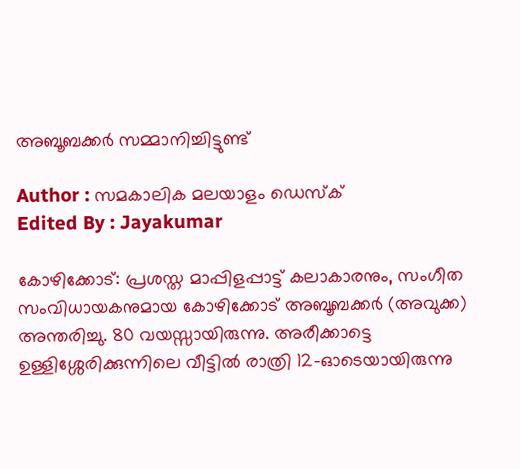അബൂബക്കര്‍ സമ്മാനിച്ചിട്ടുണ്ട്

Author : സമകാലിക മലയാളം ഡെസ്ക്
Edited By : Jayakumar

കോഴിക്കോട്: പ്രശസ്ത മാപ്പിളപ്പാട്ട് കലാകാരനും, സംഗീത സംവിധായകനുമായ കോഴിക്കോട് അബൂബക്കര്‍ (അവുക്ക) അന്തരിച്ചു. 80 വയസ്സായിരുന്നു. അരീക്കാട്ടെ ഉള്ളിശ്ശേരിക്കുന്നിലെ വീട്ടില്‍ രാത്രി 12-ഓടെയായിരുന്നു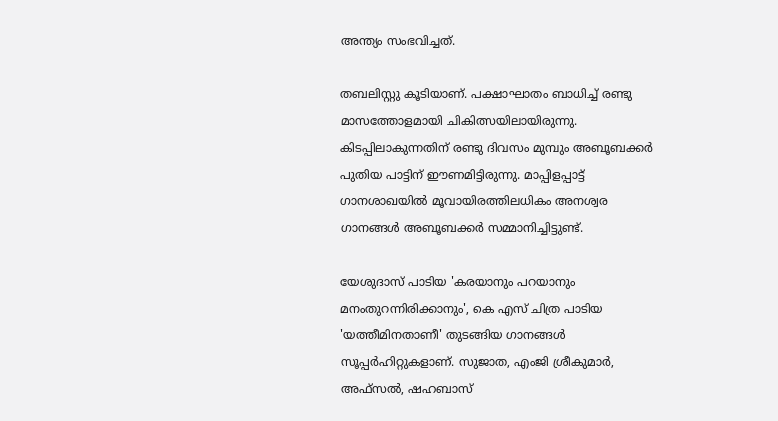അന്ത്യം സംഭവിച്ചത്.

തബലിസ്റ്റു കൂടിയാണ്. പക്ഷാഘാതം ബാധിച്ച് രണ്ടു മാസത്തോളമായി ചികിത്സയിലായിരുന്നു. കിടപ്പിലാകുന്നതിന് രണ്ടു ദിവസം മുമ്പും അബൂബക്കര്‍ പുതിയ പാട്ടിന് ഈണമിട്ടിരുന്നു. മാപ്പിളപ്പാട്ട് ഗാനശാഖയില്‍ മൂവായിരത്തിലധികം അനശ്വര ഗാനങ്ങള്‍ അബൂബക്കര്‍ സമ്മാനിച്ചിട്ടുണ്ട്.

യേശുദാസ് പാടിയ 'കരയാനും പറയാനും മനംതുറന്നിരിക്കാനും', കെ എസ് ചിത്ര പാടിയ 'യത്തീമിനതാണീ' തുടങ്ങിയ ഗാനങ്ങള്‍ സൂപ്പര്‍ഹിറ്റുകളാണ്. സുജാത, എംജി ശ്രീകുമാര്‍, അഫ്‌സല്‍, ഷഹബാസ്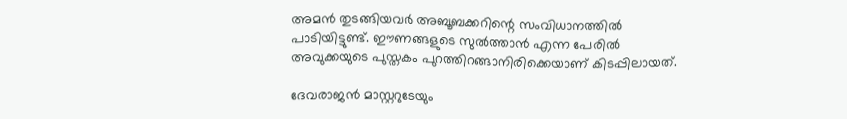അമന്‍ തുടങ്ങിയവര്‍ അബൂബക്കറിന്റെ സംവിധാനത്തില്‍ പാടിയിട്ടുണ്ട്. ഈണങ്ങളുടെ സുല്‍ത്താന്‍ എന്ന പേരില്‍ അവുക്കയുടെ പുസ്തകം പുറത്തിറങ്ങാനിരിക്കെയാണ് കിടപ്പിലായത്.

ദേവരാജന്‍ മാസ്റ്ററുടേയും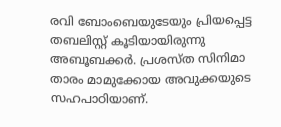രവി ബോംബെയുടേയും പ്രിയപ്പെട്ട തബലിസ്റ്റ് കൂടിയായിരുന്നു അബൂബക്കര്‍. പ്രശസ്ത സിനിമാ താരം മാമുക്കോയ അവുക്കയുടെ സഹപാഠിയാണ്.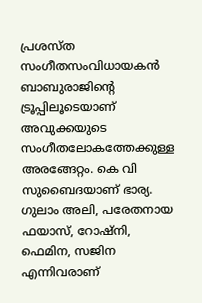പ്രശസ്ത സംഗീതസംവിധായകന്‍ ബാബുരാജിന്റെ ട്രൂപ്പിലൂടെയാണ് അവുക്കയുടെ സംഗീതലോകത്തേക്കുള്ള അരങ്ങേറ്റം. കെ വി സുബൈദയാണ് ഭാര്യ. ഗുലാം അലി, പരേതനായ ഫയാസ്, റോഷ്നി, ഫെമിന, സജിന എന്നിവരാണ്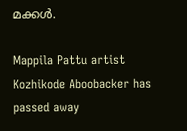മക്കള്‍.

Mappila Pattu artist Kozhikode Aboobacker has passed away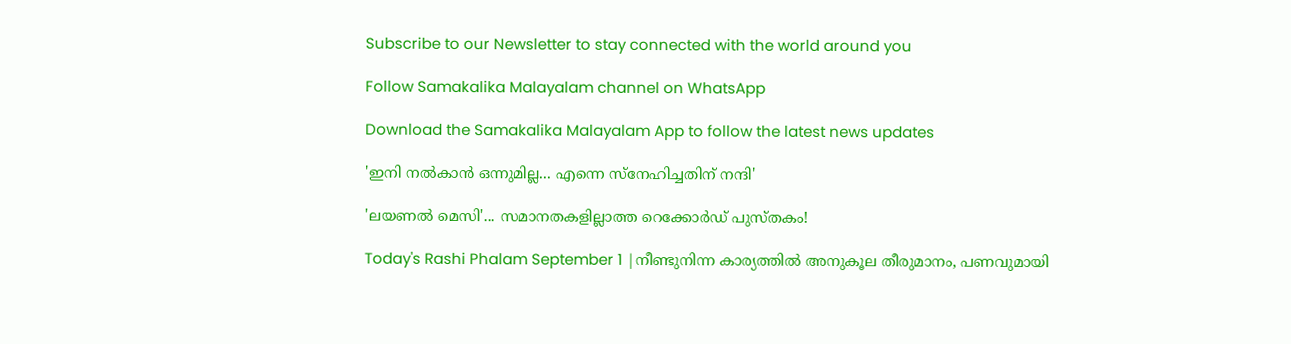Subscribe to our Newsletter to stay connected with the world around you

Follow Samakalika Malayalam channel on WhatsApp

Download the Samakalika Malayalam App to follow the latest news updates

'ഇനി നൽകാൻ ഒന്നുമില്ല... എന്നെ സ്നേഹിച്ചതിന് നന്ദി'

'ലയണൽ മെസി'... സമാനതകളില്ലാത്ത റെക്കോർഡ് പുസ്തകം!

Today's Rashi Phalam September 1 |നീണ്ടുനിന്ന കാര്യത്തിൽ അനുകൂല തീരുമാനം, പണവുമായി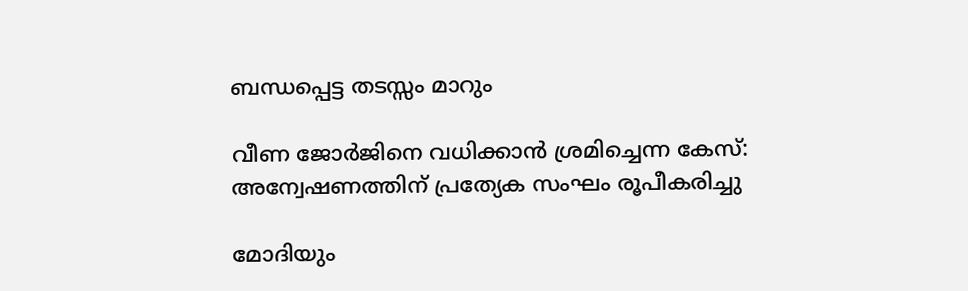ബന്ധപ്പെട്ട തടസ്സം മാറും

വീണ ജോര്‍ജിനെ വധിക്കാന്‍ ശ്രമിച്ചെന്ന കേസ്: അന്വേഷണത്തിന് പ്രത്യേക സംഘം രൂപീകരിച്ചു

മോദിയും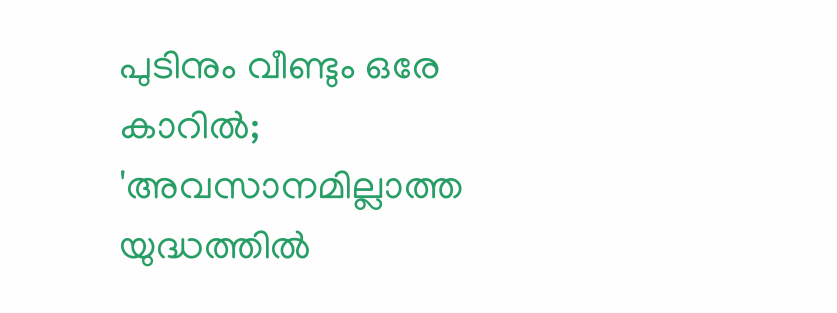പുടിനും വീണ്ടും ഒരേ കാറില്‍; 'അവസാനമില്ലാത്ത യുദ്ധത്തില്‍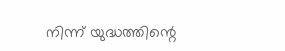നിന്ന് യുദ്ധത്തിന്റെ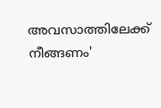അവസാത്തിലേക്ക് നീങ്ങണം'